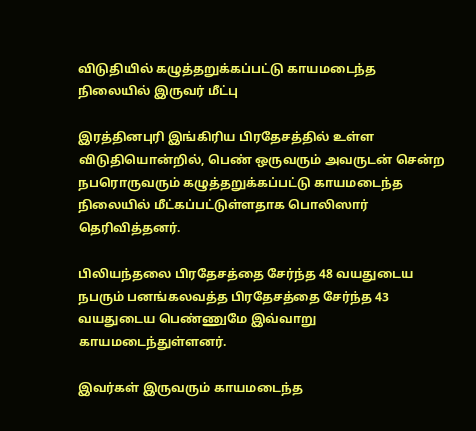விடுதியில் கழுத்தறுக்கப்பட்டு காயமடைந்த நிலையில் இருவர் மீட்பு

இரத்தினபுரி இங்கிரிய பிரதேசத்தில் உள்ள விடுதியொன்றில், பெண் ஒருவரும் அவருடன் சென்ற நபரொருவரும் கழுத்தறுக்கப்பட்டு காயமடைந்த நிலையில் மீட்கப்பட்டுள்ளதாக பொலிஸார் தெரிவித்தனர்.

பிலியந்தலை பிரதேசத்தை சேர்ந்த 48 வயதுடைய நபரும் பனங்கலவத்த பிரதேசத்தை சேர்ந்த 43 வயதுடைய பெண்ணுமே இவ்வாறு காயமடைந்துள்ளனர்.

இவர்கள் இருவரும் காயமடைந்த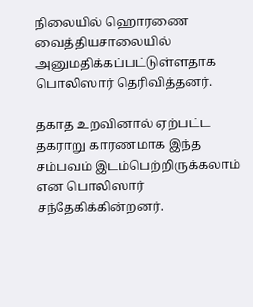நிலையில் ஹொரணை வைத்தியசாலையில் அனுமதிக்கப்பட்டுள்ளதாக பொலிஸார் தெரிவித்தனர்.

தகாத உறவினால் ஏற்பட்ட தகராறு காரணமாக இந்த சம்பவம் இடம்பெற்றிருக்கலாம் என பொலிஸார் சந்தேகிக்கின்றனர்.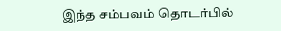இந்த சம்பவம் தொடர்பில்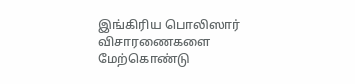இங்கிரிய பொலிஸார் விசாரணைகளை மேற்கொண்டு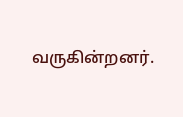வருகின்றனர்.